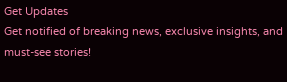Get Updates
Get notified of breaking news, exclusive insights, and must-see stories!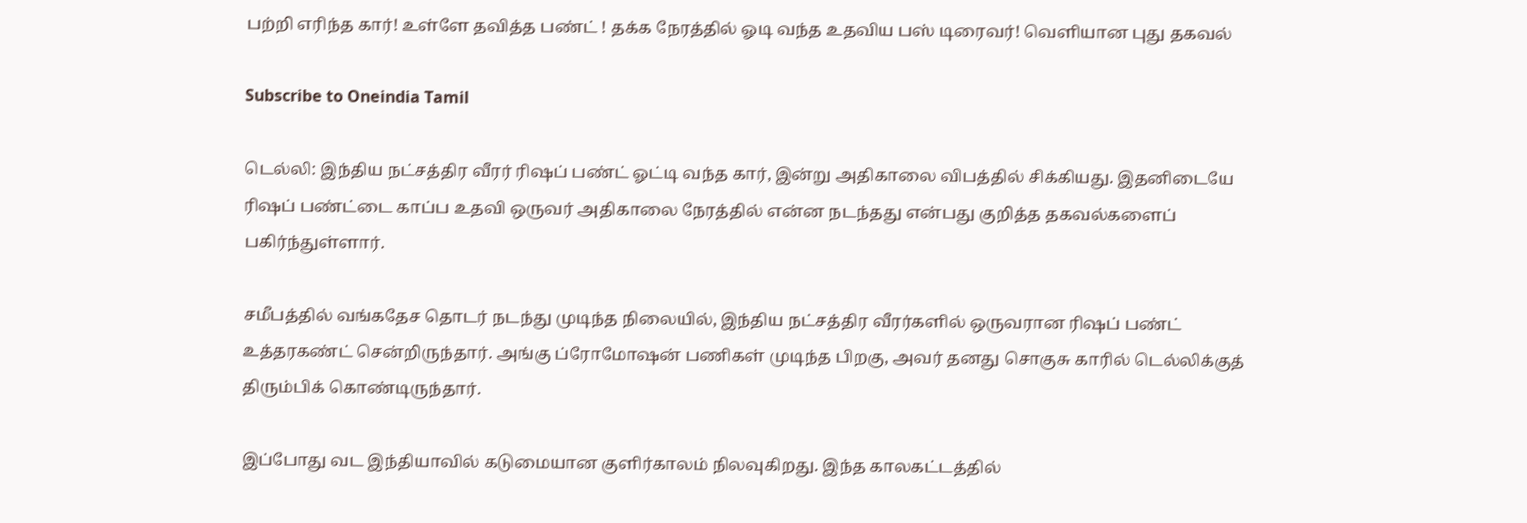பற்றி எரிந்த கார்! உள்ளே தவித்த பண்ட் ! தக்க நேரத்தில் ஓடி வந்த உதவிய பஸ் டிரைவர்! வெளியான புது தகவல்

Subscribe to Oneindia Tamil

டெல்லி: இந்திய நட்சத்திர வீரர் ரிஷப் பண்ட் ஓட்டி வந்த கார், இன்று அதிகாலை விபத்தில் சிக்கியது. இதனிடையே ரிஷப் பண்ட்டை காப்ப உதவி ஒருவர் அதிகாலை நேரத்தில் என்ன நடந்தது என்பது குறித்த தகவல்களைப் பகிர்ந்துள்ளார்.

சமீபத்தில் வங்கதேச தொடர் நடந்து முடிந்த நிலையில், இந்திய நட்சத்திர வீரர்களில் ஒருவரான ரிஷப் பண்ட் உத்தரகண்ட் சென்றிருந்தார். அங்கு ப்ரோமோஷன் பணிகள் முடிந்த பிறகு, அவர் தனது சொகுசு காரில் டெல்லிக்குத் திரும்பிக் கொண்டிருந்தார்.

இப்போது வட இந்தியாவில் கடுமையான குளிர்காலம் நிலவுகிறது. இந்த காலகட்டத்தில்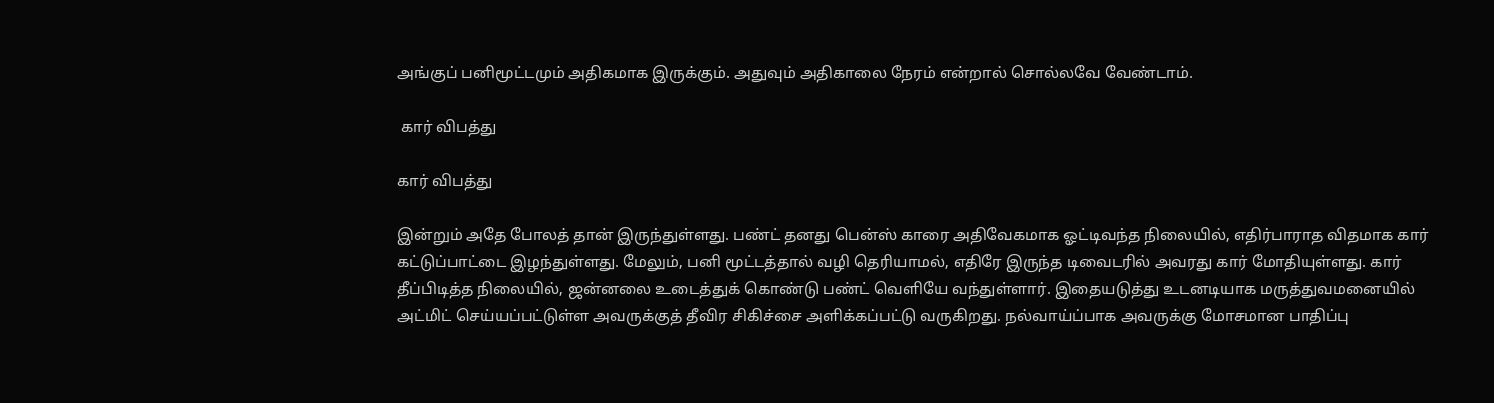அங்குப் பனிமூட்டமும் அதிகமாக இருக்கும். அதுவும் அதிகாலை நேரம் என்றால் சொல்லவே வேண்டாம்.

 கார் விபத்து

கார் விபத்து

இன்றும் அதே போலத் தான் இருந்துள்ளது. பண்ட் தனது பென்ஸ் காரை அதிவேகமாக ஓட்டிவந்த நிலையில், எதிர்பாராத விதமாக கார் கட்டுப்பாட்டை இழந்துள்ளது. மேலும், பனி மூட்டத்தால் வழி தெரியாமல், எதிரே இருந்த டிவைடரில் அவரது கார் மோதியுள்ளது. கார் தீப்பிடித்த நிலையில், ஜன்னலை உடைத்துக் கொண்டு பண்ட் வெளியே வந்துள்ளார். இதையடுத்து உடனடியாக மருத்துவமனையில் அட்மிட் செய்யப்பட்டுள்ள அவருக்குத் தீவிர சிகிச்சை அளிக்கப்பட்டு வருகிறது. நல்வாய்ப்பாக அவருக்கு மோசமான பாதிப்பு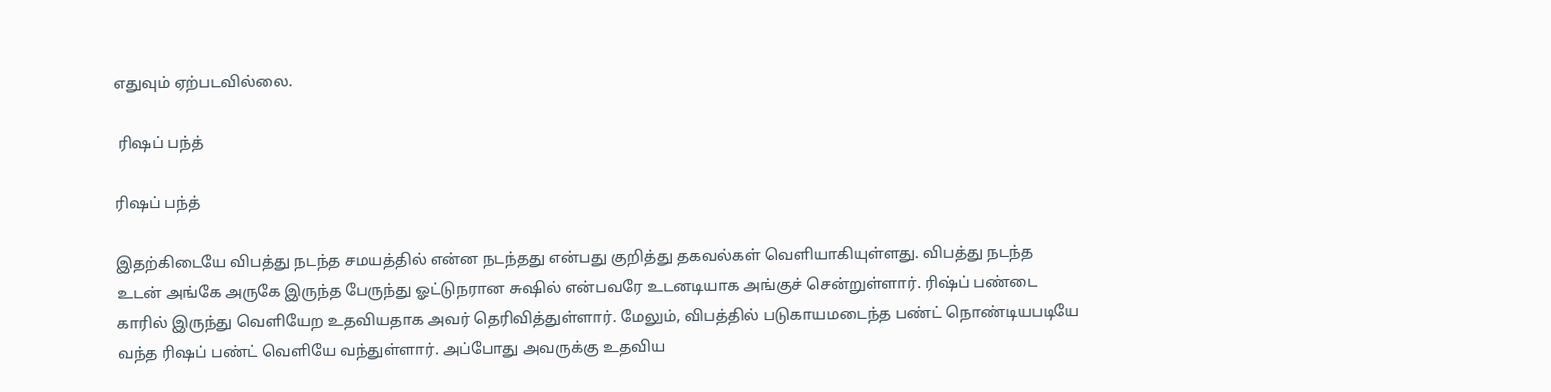எதுவும் ஏற்படவில்லை.

 ரிஷப் பந்த்

ரிஷப் பந்த்

இதற்கிடையே விபத்து நடந்த சமயத்தில் என்ன நடந்தது என்பது குறித்து தகவல்கள் வெளியாகியுள்ளது. விபத்து நடந்த உடன் அங்கே அருகே இருந்த பேருந்து ஓட்டுநரான சுஷில் என்பவரே உடனடியாக அங்குச் சென்றுள்ளார். ரிஷ்ப் பண்டை காரில் இருந்து வெளியேற உதவியதாக அவர் தெரிவித்துள்ளார். மேலும், விபத்தில் படுகாயமடைந்த பண்ட் நொண்டியபடியே வந்த ரிஷப் பண்ட் வெளியே வந்துள்ளார். அப்போது அவருக்கு உதவிய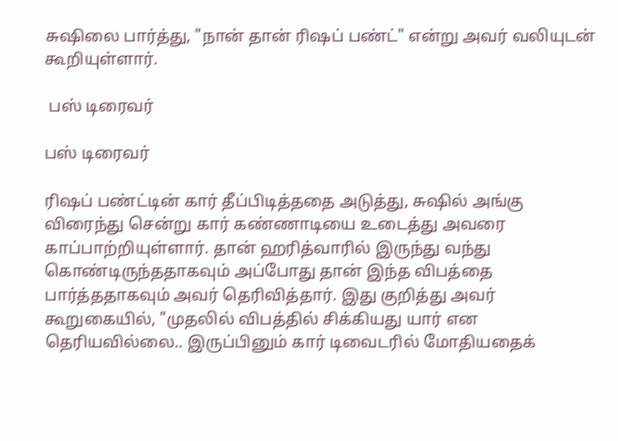சுஷிலை பார்த்து, "நான் தான் ரிஷப் பண்ட்" என்று அவர் வலியுடன் கூறியுள்ளார்.

 பஸ் டிரைவர்

பஸ் டிரைவர்

ரிஷப் பண்ட்டின் கார் தீப்பிடித்ததை அடுத்து, சுஷில் அங்கு விரைந்து சென்று கார் கண்ணாடியை உடைத்து அவரை காப்பாற்றியுள்ளார். தான் ஹரித்வாரில் இருந்து வந்து கொண்டிருந்ததாகவும் அப்போது தான் இந்த விபத்தை பார்த்ததாகவும் அவர் தெரிவித்தார். இது குறித்து அவர் கூறுகையில், "முதலில் விபத்தில் சிக்கியது யார் என தெரியவில்லை.. இருப்பினும் கார் டிவைடரில் மோதியதைக்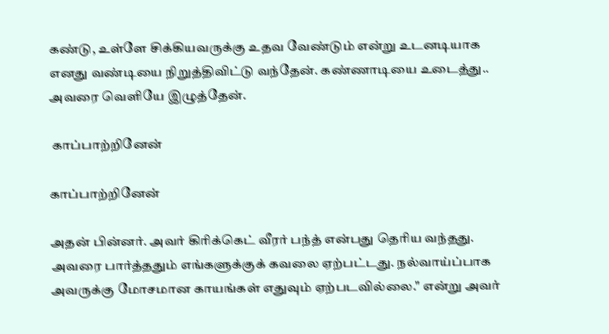கண்டு, உள்ளே சிக்கியவருக்கு உதவ வேண்டும் என்று உடனடியாக எனது வண்டியை நிறுத்திவிட்டு வந்தேன். கண்ணாடியை உடைத்து.. அவரை வெளியே இழுத்தேன்.

 காப்பாற்றினேன்

காப்பாற்றினேன்

அதன் பின்னர். அவர் கிரிக்கெட் வீரர் பந்த் என்பது தெரிய வந்தது. அவரை பார்த்ததும் எங்களுக்குக் கவலை ஏற்பட்டது. நல்வாய்ப்பாக அவருக்கு மோசமான காயங்கள் எதுவும் ஏற்படவில்லை." என்று அவர்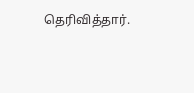தெரிவித்தார்.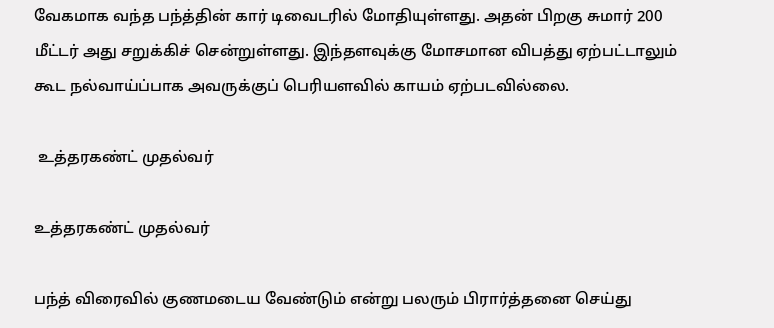வேகமாக வந்த பந்த்தின் கார் டிவைடரில் மோதியுள்ளது. அதன் பிறகு சுமார் 200 மீட்டர் அது சறுக்கிச் சென்றுள்ளது. இந்தளவுக்கு மோசமான விபத்து ஏற்பட்டாலும் கூட நல்வாய்ப்பாக அவருக்குப் பெரியளவில் காயம் ஏற்படவில்லை.

 உத்தரகண்ட் முதல்வர்

உத்தரகண்ட் முதல்வர்

பந்த் விரைவில் குணமடைய வேண்டும் என்று பலரும் பிரார்த்தனை செய்து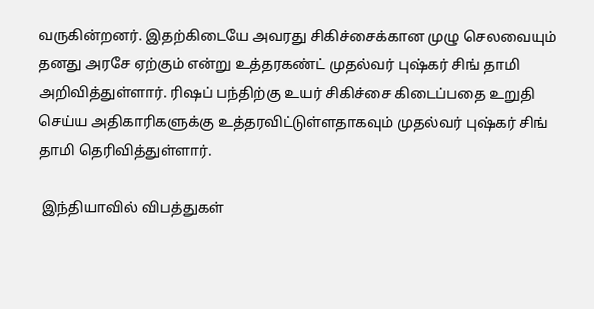வருகின்றனர். இதற்கிடையே அவரது சிகிச்சைக்கான முழு செலவையும் தனது அரசே ஏற்கும் என்று உத்தரகண்ட் முதல்வர் புஷ்கர் சிங் தாமி அறிவித்துள்ளார். ரிஷப் பந்திற்கு உயர் சிகிச்சை கிடைப்பதை உறுதி செய்ய அதிகாரிகளுக்கு உத்தரவிட்டுள்ளதாகவும் முதல்வர் புஷ்கர் சிங் தாமி தெரிவித்துள்ளார்.

 இந்தியாவில் விபத்துகள்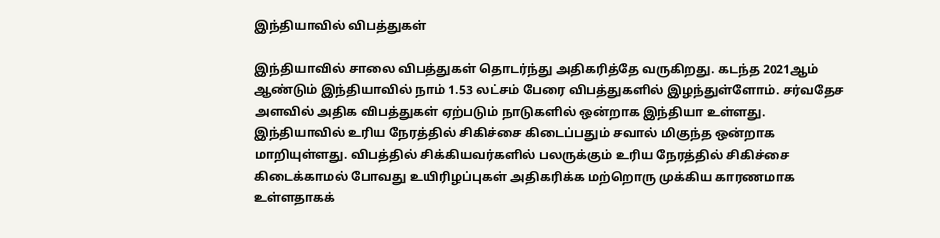இந்தியாவில் விபத்துகள்

இந்தியாவில் சாலை விபத்துகள் தொடர்ந்து அதிகரித்தே வருகிறது. கடந்த 2021ஆம் ஆண்டும் இந்தியாவில் நாம் 1.53 லட்சம் பேரை விபத்துகளில் இழந்துள்ளோம். சர்வதேச அளவில் அதிக விபத்துகள் ஏற்படும் நாடுகளில் ஒன்றாக இந்தியா உள்ளது. இந்தியாவில் உரிய நேரத்தில் சிகிச்சை கிடைப்பதும் சவால் மிகுந்த ஒன்றாக மாறியுள்ளது. விபத்தில் சிக்கியவர்களில் பலருக்கும் உரிய நேரத்தில் சிகிச்சை கிடைக்காமல் போவது உயிரிழப்புகள் அதிகரிக்க மற்றொரு முக்கிய காரணமாக உள்ளதாகக்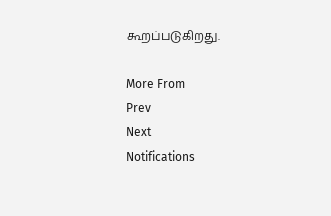கூறப்படுகிறது.

More From
Prev
Next
Notifications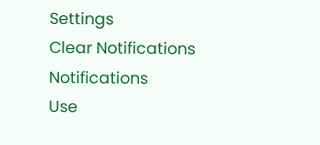Settings
Clear Notifications
Notifications
Use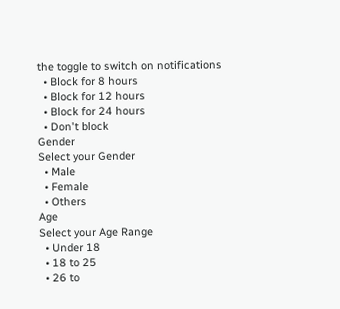the toggle to switch on notifications
  • Block for 8 hours
  • Block for 12 hours
  • Block for 24 hours
  • Don't block
Gender
Select your Gender
  • Male
  • Female
  • Others
Age
Select your Age Range
  • Under 18
  • 18 to 25
  • 26 to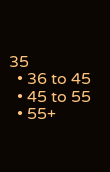35
  • 36 to 45
  • 45 to 55
  • 55+